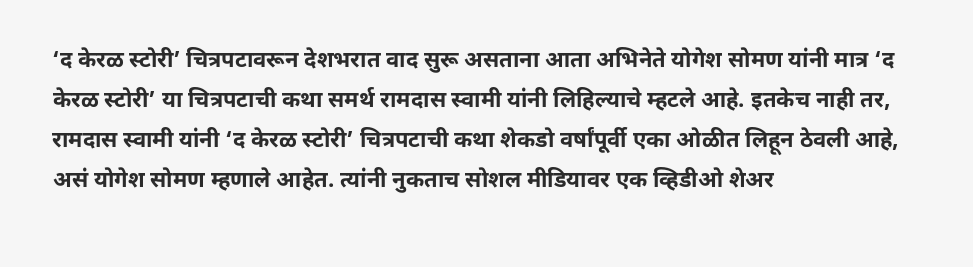‘द केरळ स्टोरी’ चित्रपटावरून देशभरात वाद सुरू असताना आता अभिनेते योगेश सोमण यांनी मात्र ‘द केरळ स्टोरी’ या चित्रपटाची कथा समर्थ रामदास स्वामी यांनी लिहिल्याचे म्हटले आहे. इतकेच नाही तर, रामदास स्वामी यांनी ‘द केरळ स्टोरी’ चित्रपटाची कथा शेकडो वर्षांपूर्वी एका ओळीत लिहून ठेवली आहे, असं योगेश सोमण म्हणाले आहेत. त्यांनी नुकताच सोशल मीडियावर एक व्हिडीओ शेअर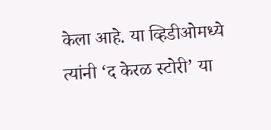केला आहे. या व्हिडीओमध्ये त्यांनी ‘द केरळ स्टोरी’ या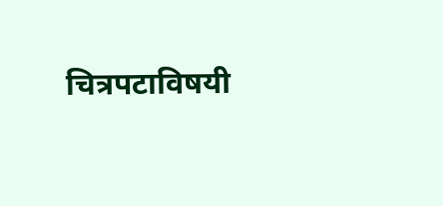चित्रपटाविषयी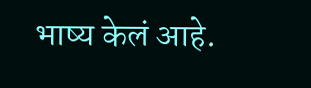भाष्य केलं आहे.